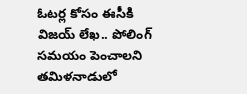ఓటర్ల కోసం ఈసీకి విజయ్ లేఖ.. పోలింగ్ సమయం పెంచాలని
తమిళనాడులో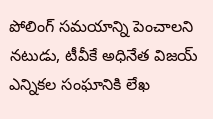పోలింగ్ సమయాన్ని పెంచాలని నటుడు, టీవీకే అధినేత విజయ్ ఎన్నికల సంఘానికి లేఖ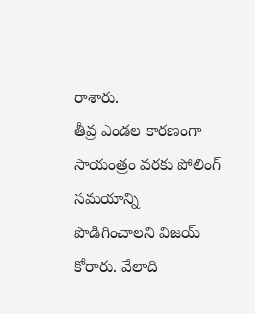రాశారు.
తీవ్ర ఎండల కారణంగా సాయంత్రం వరకు పోలింగ్ సమయాన్ని పొడిగించాలని విజయ్ కోరారు. వేలాది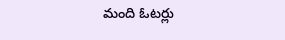మంది ఓటర్లు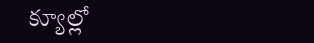క్యూల్లో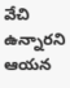వేచి ఉన్నారని ఆయన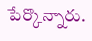పేర్కొన్నారు.